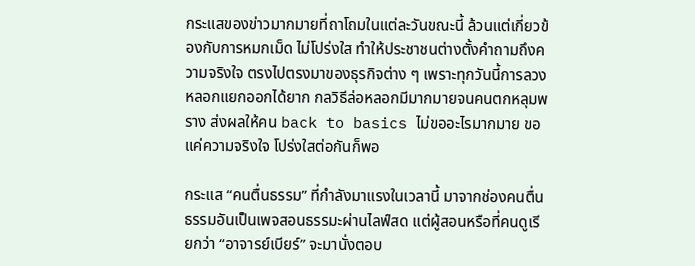กระแสของข่าวมากมายที่ถาโถมในแต่ละวันขณะนี้ ล้วนแต่เกี่ยวข้องกับการหมกเม็ด ไม่โปร่งใส ทำให้ประชาชนต่างตั้งคำถามถึงความจริงใจ ตรงไปตรงมาของธุรกิจต่าง ๆ เพราะทุกวันนี้การลวงหลอกแยกออกได้ยาก กลวิธีล่อหลอกมีมากมายจนคนตกหลุมพราง ส่งผลให้คน back to basics ไม่ขออะไรมากมาย ขอแค่ความจริงใจ โปร่งใสต่อกันก็พอ

กระแส “คนตื่นธรรม” ที่กำลังมาแรงในเวลานี้ มาจากช่องคนตื่นธรรมอันเป็นเพจสอนธรรมะผ่านไลฟ์สด แต่ผู้สอนหรือที่คนดูเรียกว่า “อาจารย์เบียร์” จะมานั่งตอบ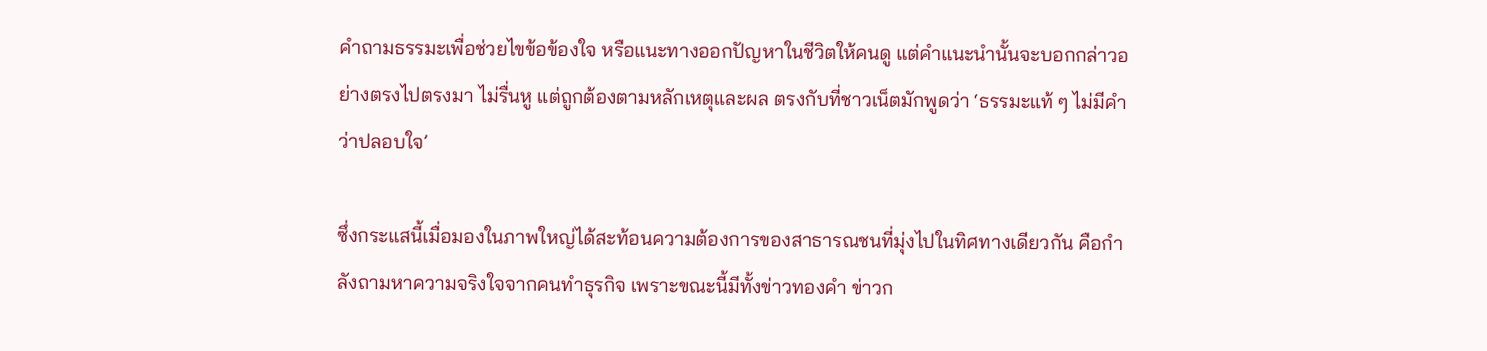คำถามธรรมะเพื่อช่วยไขข้อข้องใจ หรือแนะทางออกปัญหาในชีวิตให้คนดู แต่คำแนะนำนั้นจะบอกกล่าวอย่างตรงไปตรงมา ไม่รื่นหู แต่ถูกต้องตามหลักเหตุและผล ตรงกับที่ชาวเน็ตมักพูดว่า ‘ธรรมะแท้ ๆ ไม่มีคำว่าปลอบใจ’

ซึ่งกระแสนี้เมื่อมองในภาพใหญ่ได้สะท้อนความต้องการของสาธารณชนที่มุ่งไปในทิศทางเดียวกัน คือกำลังถามหาความจริงใจจากคนทำธุรกิจ เพราะขณะนี้มีทั้งข่าวทองคำ ข่าวก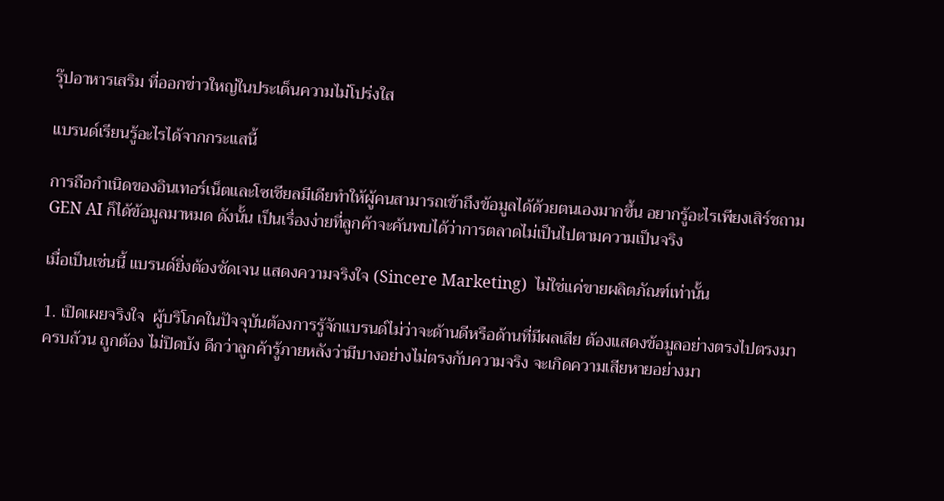รุ๊ปอาหารเสริม ที่ออกข่าวใหญ่ในประเด็นความไม่โปร่งใส

แบรนด์เรียนรู้อะไรได้จากกระแสนี้

การถือกำเนิดของอินเทอร์เน็ตและโซเชียลมีเดียทำให้ผู้คนสามารถเข้าถึงข้อมูลได้ด้วยตนเองมากขึ้น อยากรู้อะไรเพียงเสิร์ชถาม GEN AI ก็ได้ข้อมูลมาหมด ดังนั้น เป็นเรื่องง่ายที่ลูกค้าจะค้นพบได้ว่าการตลาดไม่เป็นไปตามความเป็นจริง

เมื่อเป็นเช่นนี้ แบรนด์ยิ่งต้องชัดเจน แสดงความจริงใจ (Sincere Marketing)  ไม่ใช่แค่ขายผลิตภัณฑ์เท่านั้น

1. เปิดเผยจริงใจ  ผู้บริโภคในปัจจุบันต้องการรู้จักแบรนด์ไม่ว่าจะด้านดีหรือด้านที่มีผลเสีย ต้องแสดงข้อมูลอย่างตรงไปตรงมา ครบถ้วน ถูกต้อง ไม่ปิดบัง ดีกว่าลูกค้ารู้ภายหลังว่ามีบางอย่างไม่ตรงกับความจริง จะเกิดความเสียหายอย่างมา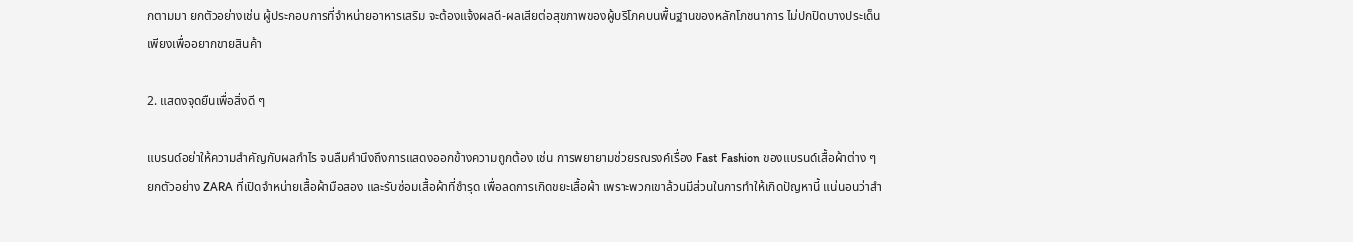กตามมา ยกตัวอย่างเช่น ผู้ประกอบการที่จำหน่ายอาหารเสริม จะต้องแจ้งผลดี-ผลเสียต่อสุขภาพของผู้บริโภคบนพื้นฐานของหลักโภชนาการ ไม่ปกปิดบางประเด็นเพียงเพื่ออยากขายสินค้า

2. แสดงจุดยืนเพื่อสิ่งดี ๆ

แบรนด์อย่าให้ความสำคัญกับผลกำไร จนลืมคำนึงถึงการแสดงออกข้างความถูกต้อง เช่น การพยายามช่วยรณรงค์เรื่อง Fast Fashion ของแบรนด์เสื้อผ้าต่าง ๆ ยกตัวอย่าง ZARA ที่เปิดจำหน่ายเสื้อผ้ามือสอง และรับซ่อมเสื้อผ้าที่ชำรุด เพื่อลดการเกิดขยะเสื้อผ้า เพราะพวกเขาล้วนมีส่วนในการทำให้เกิดปัญหานี้ แน่นอนว่าสำ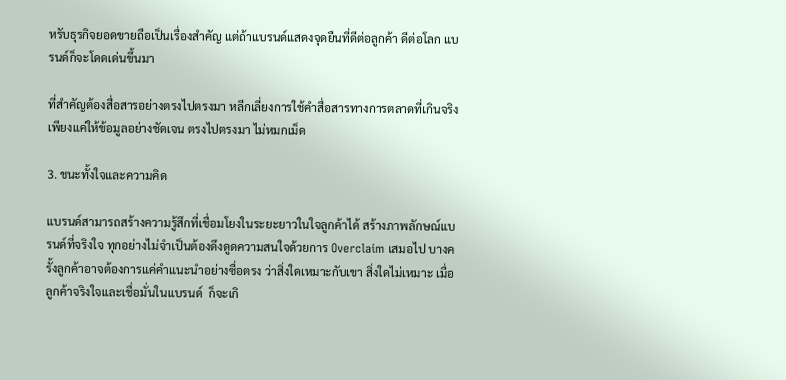หรับธุรกิจยอดขายถือเป็นเรื่องสำคัญ แต่ถ้าแบรนด์แสดงจุดยืนที่ดีต่อลูกค้า ดีต่อโลก แบรนด์ก็จะโดดเด่นขึ้นมา

ที่สำคัญต้องสื่อสารอย่างตรงไปตรงมา หลีกเลี่ยงการใช้คำสื่อสารทางการตลาดที่เกินจริง  เพียงแค่ให้ข้อมูลอย่างชัดเจน ตรงไปตรงมา ไม่หมกเม็ด

3. ชนะทั้งใจและความคิด

แบรนด์สามารถสร้างความรู้สึกที่เชื่อมโยงในระยะยาวในใจลูกค้าได้ สร้างภาพลักษณ์แบรนด์ที่จริงใจ ทุกอย่างไม่จำเป็นต้องดึงดูดความสนใจด้วยการ Overclaim เสมอไป บางครั้งลูกค้าอาจต้องการแค่คำแนะนำอย่างซื่อตรง ว่าสิ่งใดเหมาะกับเขา สิ่งใดไม่เหมาะ เมื่อลูกค้าจริงใจและเชื่อมั่นในแบรนด์  ก็จะเกิ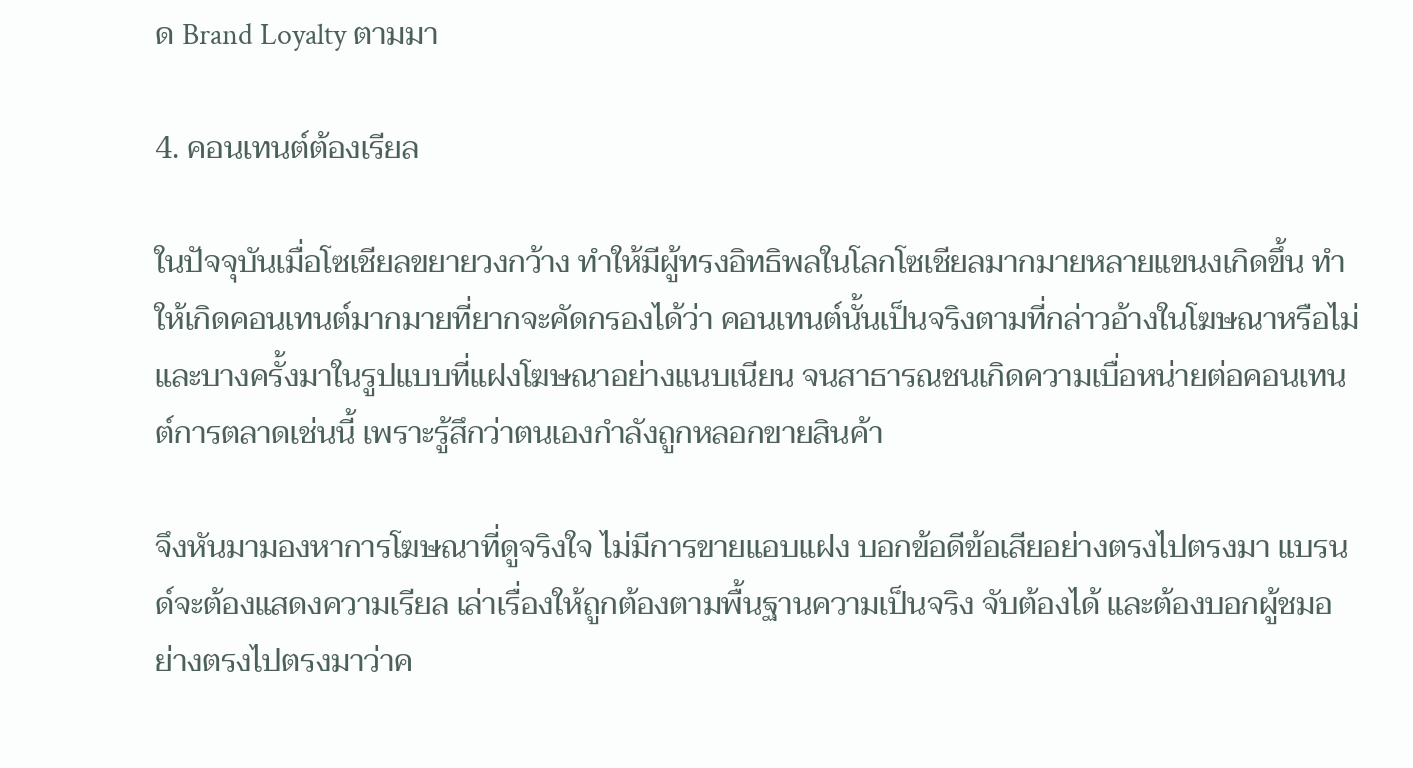ด Brand Loyalty ตามมา

4. คอนเทนต์ต้องเรียล

ในปัจจุบันเมื่อโซเชียลขยายวงกว้าง ทำให้มีผู้ทรงอิทธิพลในโลกโซเชียลมากมายหลายแขนงเกิดขึ้น ทำให้เกิดคอนเทนต์มากมายที่ยากจะคัดกรองได้ว่า คอนเทนต์นั้นเป็นจริงตามที่กล่าวอ้างในโฆษณาหรือไม่ และบางครั้งมาในรูปแบบที่แฝงโฆษณาอย่างแนบเนียน จนสาธารณชนเกิดความเบื่อหน่ายต่อคอนเทนต์การตลาดเช่นนี้ เพราะรู้สึกว่าตนเองกำลังถูกหลอกขายสินค้า

จึงหันมามองหาการโฆษณาที่ดูจริงใจ ไม่มีการขายแอบแฝง บอกข้อดีข้อเสียอย่างตรงไปตรงมา แบรนด์จะต้องแสดงความเรียล เล่าเรื่องให้ถูกต้องตามพื้นฐานความเป็นจริง จับต้องได้ และต้องบอกผู้ชมอย่างตรงไปตรงมาว่าค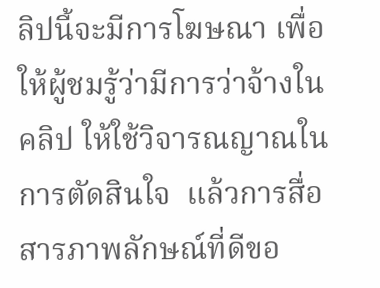ลิปนี้จะมีการโฆษณา เพื่อให้ผู้ชมรู้ว่ามีการว่าจ้างในคลิป ให้ใช้วิจารณญาณในการตัดสินใจ  แล้วการสื่อสารภาพลักษณ์ที่ดีขอ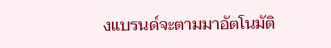งแบรนด์จะตามมาอัตโนมัติ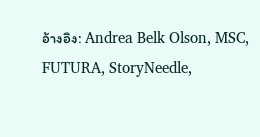อ้างอิง: Andrea Belk Olson, MSC, FUTURA, StoryNeedle,